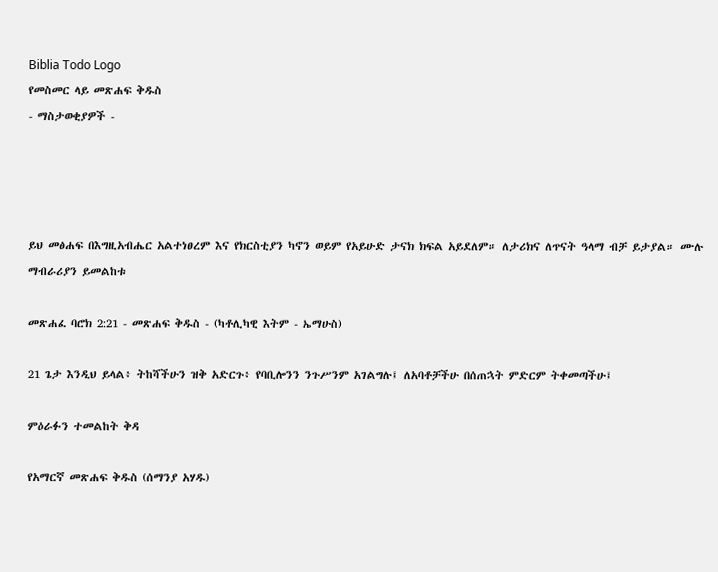Biblia Todo Logo
የመስመር ላይ መጽሐፍ ቅዱስ
- ማስታወቂያዎች -




ይህ መፅሐፍ በእግዚአብሔር አልተነፀረም እና የክርስቲያን ካኖን ወይም የአይሁድ ታናክ ክፍል አይደለም። ለታሪክና ለጥናት ዓላማ ብቻ ይታያል። ሙሉ ማብራሪያን ይመልከቱ

መጽሐፈ ባሮክ 2:21 - መጽሐፍ ቅዱስ - (ካቶሊካዊ እትም - ኤማሁስ)

21 ጌታ እንዲህ ይላል፥ ትከሻችሁን ዝቅ አድርጉ፥ የባቢሎንን ንጉሥንም አገልግሉ፤ ለአባቶቻችሁ በሰጠኋት ምድርም ትቀመጣችሁ፤

ምዕራፉን ተመልከት ቅዳ

የአማርኛ መጽሐፍ ቅዱስ (ሰማንያ አሃዱ)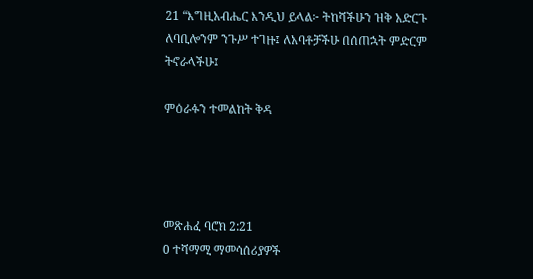21 “እግዚአብሔር እንዲህ ይላል፦ ትከሻችሁን ዝቅ አድርጉ ለባቢሎንም ንጉሥ ተገዙ፤ ለአባቶቻችሁ በሰጠኋት ምድርም ትኖራላችሁ፤

ምዕራፉን ተመልከት ቅዳ




መጽሐፈ ባሮክ 2:21
0 ተሻማሚ ማመሳሰሪያዎች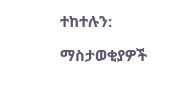ተከተሉን:

ማስታወቂያዎች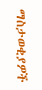ማስታወቂያዎች